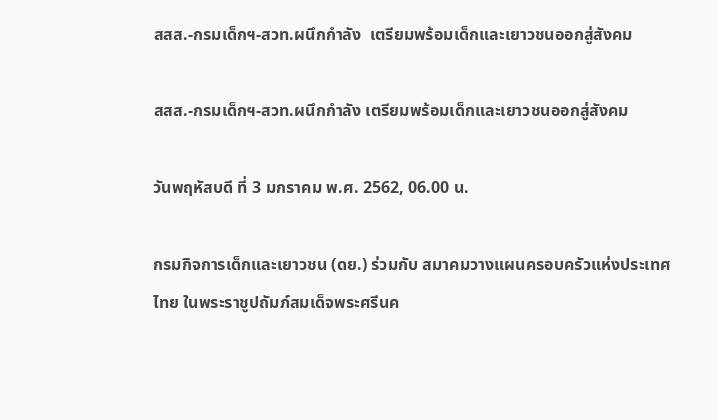สสส.-กรมเด็กฯ-สวท.ผนึกกำลัง  เตรียมพร้อมเด็กและเยาวชนออกสู่สังคม

สสส.-กรมเด็กฯ-สวท.ผนึกกำลัง เตรียมพร้อมเด็กและเยาวชนออกสู่สังคม

วันพฤหัสบดี ที่ 3 มกราคม พ.ศ. 2562, 06.00 น.

กรมกิจการเด็กและเยาวชน (ดย.) ร่วมกับ สมาคมวางแผนครอบครัวแห่งประเทศไทย ในพระราชูปถัมภ์สมเด็จพระศรีนค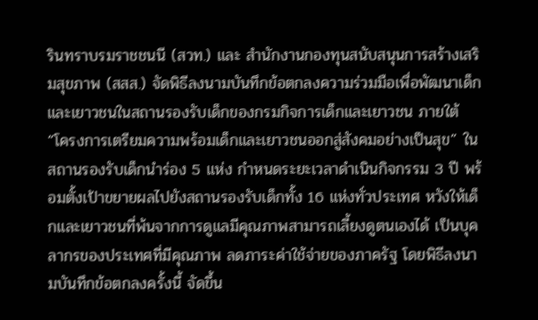รินทราบรมราชชนนี (สวท.) และ สำนักงานกองทุนสนับสนุนการสร้างเสริมสุขภาพ (สสส.) จัดพิธีลงนามบันทึกข้อตกลงความร่วมมือเพื่อพัฒนาเด็กและเยาวชนในสถานรองรับเด็กของกรมกิจการเด็กและเยาวชน ภายใต้ “โครงการเตรียมความพร้อมเด็กและเยาวชนออกสู่สังคมอย่างเป็นสุข” ในสถานรองรับเด็กนำร่อง 5 แห่ง กำหนดระยะเวลาดำเนินกิจกรรม 3 ปี พร้อมตั้งเป้าขยายผลไปยังสถานรองรับเด็กทั้ง 16 แห่งทั่วประเทศ หวังให้เด็กและเยาวชนที่พ้นจากการดูแลมีคุณภาพสามารถเลี้ยงดูตนเองได้ เป็นบุคลากรของประเทศที่มีคุณภาพ ลดภาระค่าใช้จ่ายของภาครัฐ โดยพิธีลงนามบันทึกข้อตกลงครั้งนี้ จัดขึ้น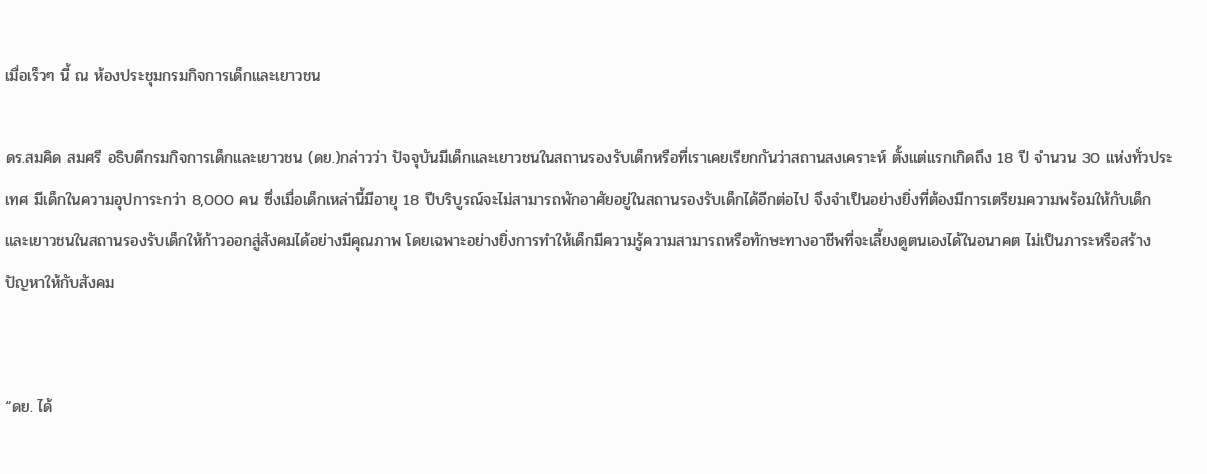เมื่อเร็วๆ นี้ ณ ห้องประชุมกรมกิจการเด็กและเยาวชน

ดร.สมคิด สมศรี อธิบดีกรมกิจการเด็กและเยาวชน (ดย.)กล่าวว่า ปัจจุบันมีเด็กและเยาวชนในสถานรองรับเด็กหรือที่เราเคยเรียกกันว่าสถานสงเคราะห์ ตั้งแต่แรกเกิดถึง 18 ปี จำนวน 30 แห่งทั่วประเทศ มีเด็กในความอุปการะกว่า 8,000 คน ซึ่งเมื่อเด็กเหล่านี้มีอายุ 18 ปีบริบูรณ์จะไม่สามารถพักอาศัยอยู่ในสถานรองรับเด็กได้อีกต่อไป จึงจำเป็นอย่างยิ่งที่ต้องมีการเตรียมความพร้อมให้กับเด็กและเยาวชนในสถานรองรับเด็กให้ก้าวออกสู่สังคมได้อย่างมีคุณภาพ โดยเฉพาะอย่างยิ่งการทำให้เด็กมีความรู้ความสามารถหรือทักษะทางอาชีพที่จะเลี้ยงดูตนเองได้ในอนาคต ไม่เป็นภาระหรือสร้างปัญหาให้กับสังคม


“ดย. ได้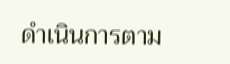ดำเนินการตาม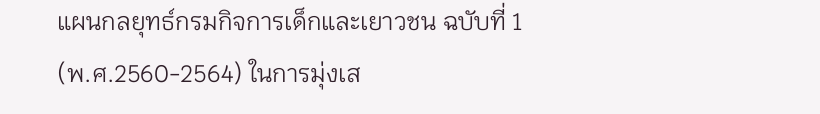แผนกลยุทธ์กรมกิจการเด็กและเยาวชน ฉบับที่ 1 (พ.ศ.2560-2564) ในการมุ่งเส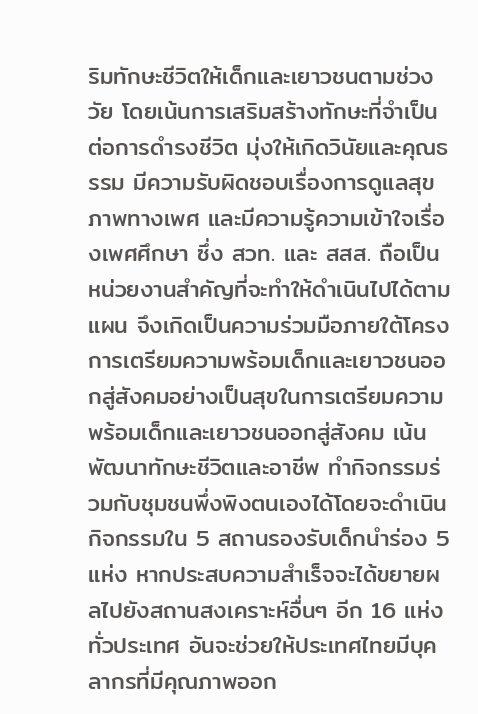ริมทักษะชีวิตให้เด็กและเยาวชนตามช่วงวัย โดยเน้นการเสริมสร้างทักษะที่จำเป็นต่อการดำรงชีวิต มุ่งให้เกิดวินัยและคุณธรรม มีความรับผิดชอบเรื่องการดูแลสุขภาพทางเพศ และมีความรู้ความเข้าใจเรื่องเพศศึกษา ซึ่ง สวท. และ สสส. ถือเป็นหน่วยงานสำคัญที่จะทำให้ดำเนินไปได้ตามแผน จึงเกิดเป็นความร่วมมือภายใต้โครงการเตรียมความพร้อมเด็กและเยาวชนออกสู่สังคมอย่างเป็นสุขในการเตรียมความพร้อมเด็กและเยาวชนออกสู่สังคม เน้นพัฒนาทักษะชีวิตและอาชีพ ทำกิจกรรมร่วมกับชุมชนพึ่งพิงตนเองได้โดยจะดำเนินกิจกรรมใน 5 สถานรองรับเด็กนำร่อง 5 แห่ง หากประสบความสำเร็จจะได้ขยายผลไปยังสถานสงเคราะห์อื่นๆ อีก 16 แห่งทั่วประเทศ อันจะช่วยให้ประเทศไทยมีบุคลากรที่มีคุณภาพออก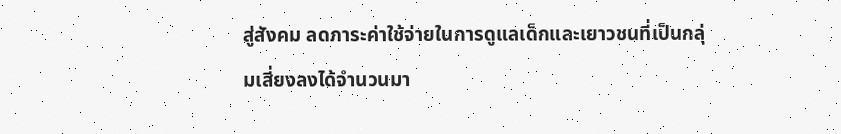สู่สังคม ลดภาระค่าใช้จ่ายในการดูแลเด็กและเยาวชนที่เป็นกลุ่มเสี่ยงลงได้จำนวนมา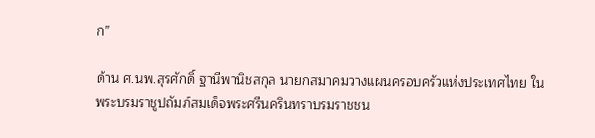ก”

ด้าน ศ.นพ.สุรศักดิ์ ฐานีพานิชสกุล นายกสมาคมวางแผนครอบครัวแห่งประเทศไทย ในพระบรมราชูปถัมภ์สมเด็จพระศรีนครินทราบรมราชชน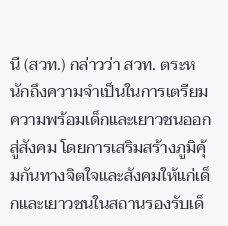นี (สวท.) กล่าวว่า สวท. ตระหนักถึงความจำเป็นในการเตรียมความพร้อมเด็กและเยาวชนออกสู่สังคม โดยการเสริมสร้างภูมิคุ้มกันทางจิตใจและสังคมให้แก่เด็กและเยาวชนในสถานรองรับเด็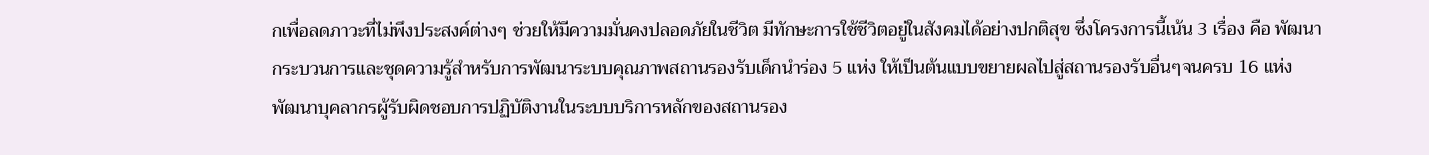กเพื่อลดภาวะที่ไม่พึงประสงค์ต่างๆ ช่วยให้มีความมั่นคงปลอดภัยในชีวิต มีทักษะการใช้ชีวิตอยู่ในสังคมได้อย่างปกติสุข ซึ่งโครงการนี้เน้น 3 เรื่อง คือ พัฒนากระบวนการและชุดความรู้สำหรับการพัฒนาระบบคุณภาพสถานรองรับเด็กนำร่อง 5 แห่ง ให้เป็นต้นแบบขยายผลไปสู่สถานรองรับอื่นๆจนครบ 16 แห่ง พัฒนาบุคลากรผู้รับผิดชอบการปฏิบัติงานในระบบบริการหลักของสถานรอง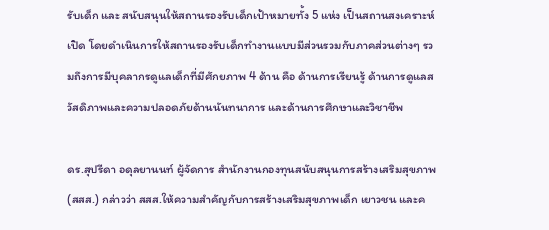รับเด็ก และ สนับสนุนให้สถานรองรับเด็กเป้าหมายทั้ง 5 แห่ง เป็นสถานสงเคราะห์เปิด โดยดำเนินการให้สถานรองรับเด็กทำงานแบบมีส่วนรวมกับภาคส่วนต่างๆ รวมถึงการมีบุคลากรดูแลเด็กที่มีศักยภาพ 4 ด้าน คือ ด้านการเรียนรู้ ด้านการดูแลสวัสดิภาพและความปลอดภัยด้านนันทนาการ และด้านการศึกษาและวิชาชีพ

ดร.สุปรีดา อดุลยานนท์ ผู้จัดการ สำนักงานกองทุนสนับสนุนการสร้างเสริมสุขภาพ (สสส.) กล่าวว่า สสส.ให้ความสำคัญกับการสร้างเสริมสุขภาพเด็ก เยาวชน และค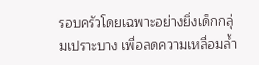รอบครัวโดยเฉพาะอย่างยิ่งเด็กกลุ่มเปราะบาง เพื่อลดความเหลื่อมล้ำ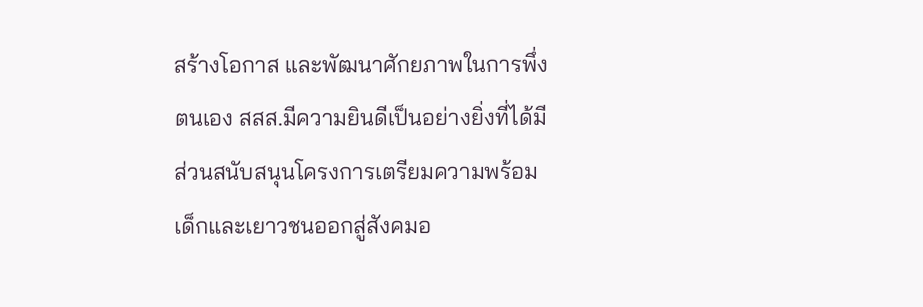สร้างโอกาส และพัฒนาศักยภาพในการพึ่งตนเอง สสส.มีความยินดีเป็นอย่างยิ่งที่ได้มีส่วนสนับสนุนโครงการเตรียมความพร้อมเด็กและเยาวชนออกสู่สังคมอ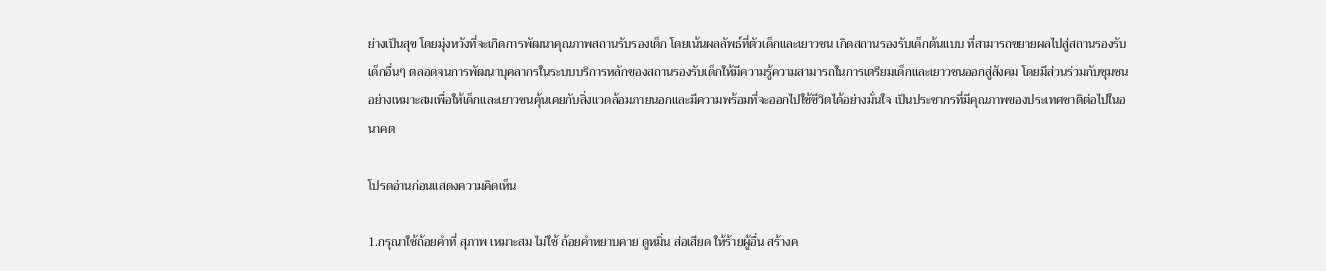ย่างเป็นสุข โดยมุ่งหวังที่จะเกิดการพัฒนาคุณภาพสถานรับรองเด็ก โดยเน้นผลลัพธ์ที่ตัวเด็กและเยาวชน เกิดสถานรองรับเด็กต้นแบบ ที่สามารถขยายผลไปสู่สถานรองรับเด็กอื่นๆ ตลอดจนการพัฒนาบุคลากรในระบบบริการหลักของสถานรองรับเด็กให้มีความรู้ความสามารถในการเตรียมเด็กและเยาวชนออกสู่สังคม โดยมีส่วนร่วมกับชุมชนอย่างเหมาะสมเพื่อให้เด็กและเยาวชนคุ้นเคยกับสิ่งแวดล้อมภายนอกและมีความพร้อมที่จะออกไปใช้ชีวิตได้อย่างมั่นใจ เป็นประชากรที่มีคุณภาพของประเทศชาติต่อไปในอนาคต

โปรดอ่านก่อนแสดงความคิดเห็น

1.กรุณาใช้ถ้อยคำที่ สุภาพ เหมาะสม ไม่ใช้ ถ้อยคำหยาบคาย ดูหมิ่น ส่อเสียด ให้ร้ายผู้อื่น สร้างค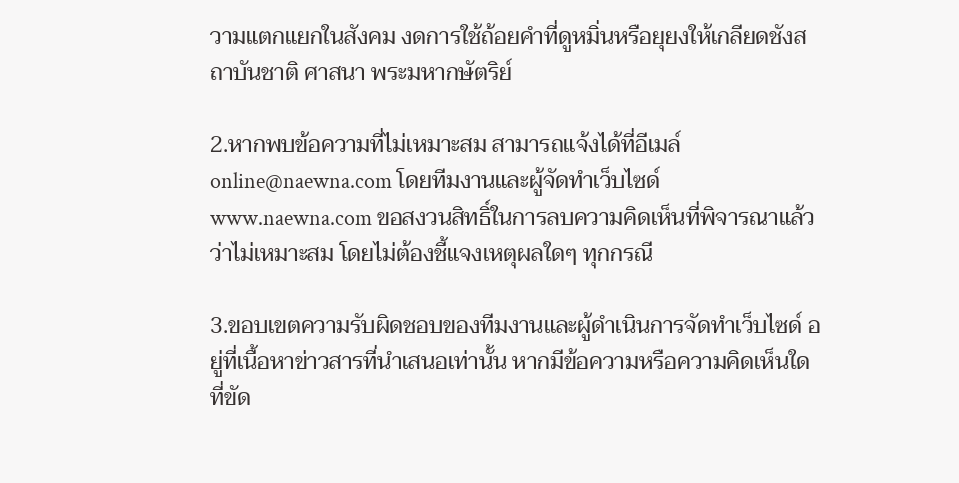วามแตกแยกในสังคม งดการใช้ถ้อยคำที่ดูหมิ่นหรือยุยงให้เกลียดชังสถาบันชาติ ศาสนา พระมหากษัตริย์

2.หากพบข้อความที่ไม่เหมาะสม สามารถแจ้งได้ที่อีเมล์ online@naewna.com โดยทีมงานและผู้จัดทำเว็บไซด์ www.naewna.com ขอสงวนสิทธิ์ในการลบความคิดเห็นที่พิจารณาแล้วว่าไม่เหมาะสม โดยไม่ต้องชี้แจงเหตุผลใดๆ ทุกกรณี

3.ขอบเขตความรับผิดชอบของทีมงานและผู้ดำเนินการจัดทำเว็บไซด์ อยู่ที่เนื้อหาข่าวสารที่นำเสนอเท่านั้น หากมีข้อความหรือความคิดเห็นใดที่ขัด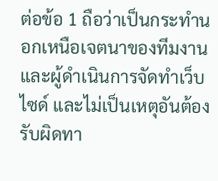ต่อข้อ 1 ถือว่าเป็นกระทำนอกเหนือเจตนาของทีมงานและผู้ดำเนินการจัดทำเว็บไซด์ และไม่เป็นเหตุอันต้องรับผิดทา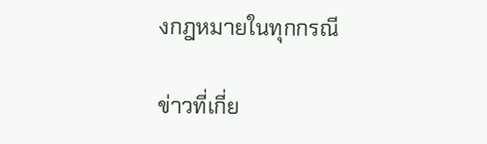งกฎหมายในทุกกรณี

ข่าวที่เกี่ย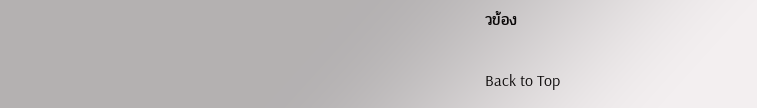วข้อง

Back to Top